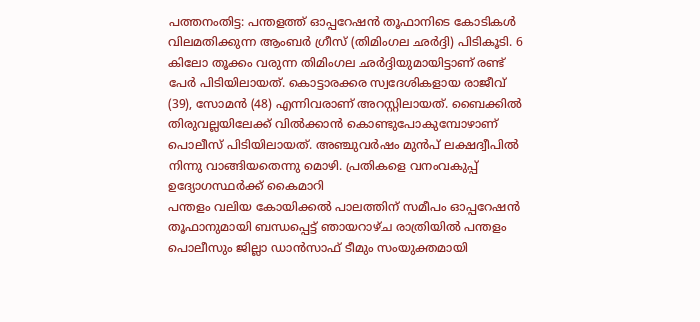പത്തനംതിട്ട: പന്തളത്ത് ഓപ്പറേഷൻ തൂഫാനിടെ കോടികൾ വിലമതിക്കുന്ന ആംബർ ഗ്രീസ് (തിമിംഗല ഛർദ്ദി) പിടികൂടി. 6 കിലോ തൂക്കം വരുന്ന തിമിംഗല ഛർദ്ദിയുമായിട്ടാണ് രണ്ട് പേർ പിടിയിലായത്. കൊട്ടാരക്കര സ്വദേശികളായ രാജീവ് (39), സോമൻ (48) എന്നിവരാണ് അറസ്റ്റിലായത്. ബൈക്കിൽ തിരുവല്ലയിലേക്ക് വിൽക്കാൻ കൊണ്ടുപോകുമ്പോഴാണ് പൊലീസ് പിടിയിലായത്. അഞ്ചുവർഷം മുൻപ് ലക്ഷദ്വീപിൽ നിന്നു വാങ്ങിയതെന്നു മൊഴി. പ്രതികളെ വനംവകുപ്പ് ഉദ്യോഗസ്ഥർക്ക് കൈമാറി
പന്തളം വലിയ കോയിക്കൽ പാലത്തിന് സമീപം ഓപ്പറേഷൻ തൂഫാനുമായി ബന്ധപ്പെട്ട് ഞായറാഴ്ച രാത്രിയിൽ പന്തളം പൊലീസും ജില്ലാ ഡാൻസാഫ് ടീമും സംയുക്തമായി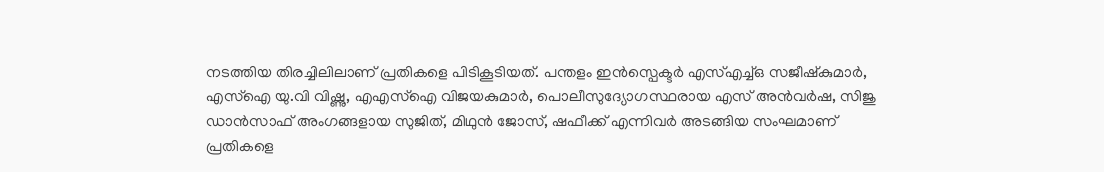നടത്തിയ തിരച്ചിലിലാണ് പ്രതികളെ പിടികൂടിയത്. പന്തളം ഇൻസ്പെക്ടർ എസ്എച്ച്ഒ സജീഷ്കുമാർ, എസ്ഐ യു.വി വിഷ്ണു, എഎസ്ഐ വിജയകുമാർ, പൊലീസുദ്യോഗസ്ഥരായ എസ് അൻവർഷ, സിജു ഡാൻസാഫ് അംഗങ്ങളായ സുജിത്, മിഥുൻ ജോസ്, ഷഫീക്ക് എന്നിവർ അടങ്ങിയ സംഘമാണ് പ്രതികളെ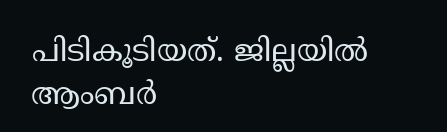പിടികൂടിയത്. ജില്ലയിൽ ആംബർ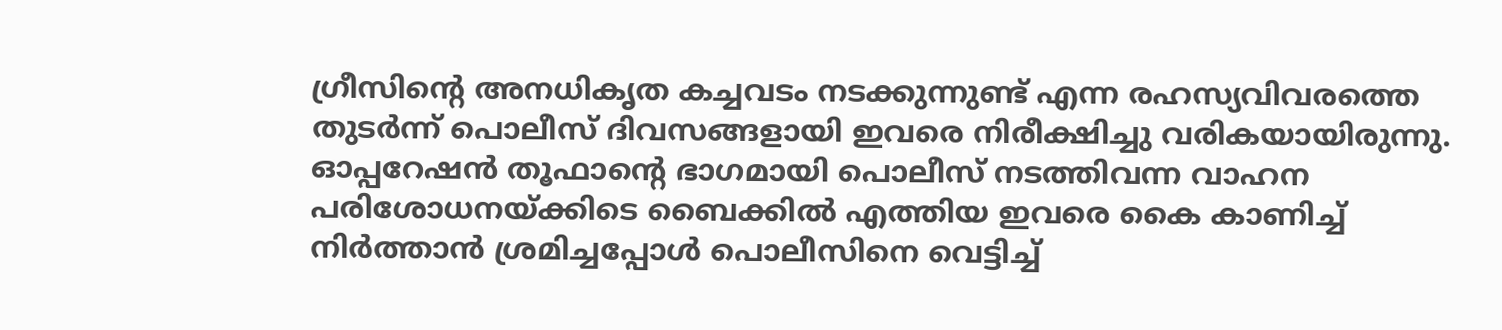ഗ്രീസിന്റെ അനധികൃത കച്ചവടം നടക്കുന്നുണ്ട് എന്ന രഹസ്യവിവരത്തെ തുടർന്ന് പൊലീസ് ദിവസങ്ങളായി ഇവരെ നിരീക്ഷിച്ചു വരികയായിരുന്നു. ഓപ്പറേഷൻ തൂഫാന്റെ ഭാഗമായി പൊലീസ് നടത്തിവന്ന വാഹന പരിശോധനയ്ക്കിടെ ബൈക്കിൽ എത്തിയ ഇവരെ കൈ കാണിച്ച് നിർത്താൻ ശ്രമിച്ചപ്പോൾ പൊലീസിനെ വെട്ടിച്ച്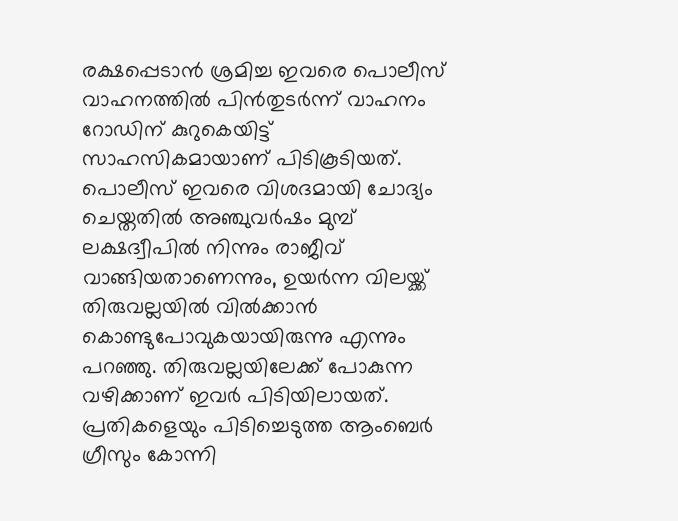രക്ഷപ്പെടാൻ ശ്രമിച്ച ഇവരെ പൊലീസ് വാഹനത്തിൽ പിൻതുടർന്ന് വാഹനം റോഡിന് കുറുകെയിട്ട് സാഹസികമായാണ് പിടികൂടിയത്.
പൊലീസ് ഇവരെ വിശദമായി ചോദ്യം ചെയ്തതിൽ അഞ്ചുവർഷം മുമ്പ് ലക്ഷദ്വീപിൽ നിന്നും രാജീവ് വാങ്ങിയതാണെന്നും, ഉയർന്ന വിലയ്ക്ക് തിരുവല്ലയിൽ വിൽക്കാൻ കൊണ്ടുപോവുകയായിരുന്നു എന്നും പറഞ്ഞു. തിരുവല്ലയിലേക്ക് പോകുന്ന വഴിക്കാണ് ഇവർ പിടിയിലായത്. പ്രതികളെയും പിടിച്ചെടുത്ത ആംബെർ ഗ്രീസും കോന്നി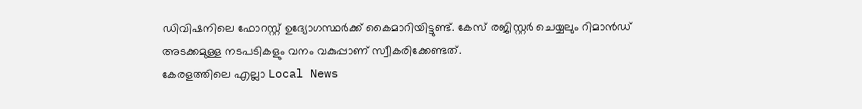ഡിവിഷനിലെ ഫോറസ്റ്റ് ഉദ്യോഗസ്ഥർക്ക് കൈമാറിയിട്ടുണ്ട്. കേസ് രജിസ്റ്റർ ചെയ്യലും റിമാൻഡ് അടക്കമുള്ള നടപടികളും വനം വകുപ്പാണ് സ്വീകരിക്കേണ്ടത്.
കേരളത്തിലെ എല്ലാ Local News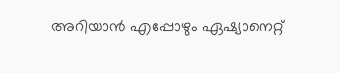അറിയാൻ എപ്പോഴും ഏഷ്യാനെറ്റ്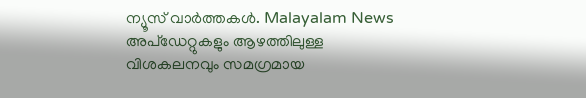ന്യൂസ് വാർത്തകൾ. Malayalam News അപ്ഡേറ്റുകളും ആഴത്തിലുള്ള വിശകലനവും സമഗ്രമായ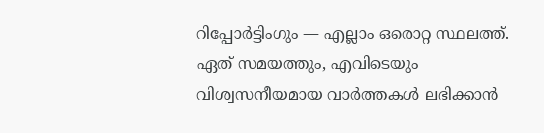റിപ്പോർട്ടിംഗും — എല്ലാം ഒരൊറ്റ സ്ഥലത്ത്. ഏത് സമയത്തും, എവിടെയും വിശ്വസനീയമായ വാർത്തകൾ ലഭിക്കാൻ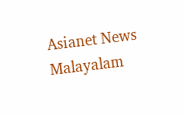Asianet News Malayalam